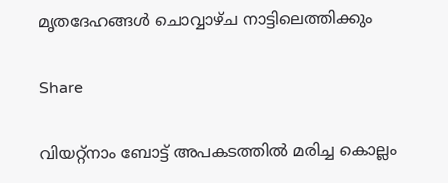മൃതദേഹങ്ങൾ ചൊവ്വാഴ്ച നാട്ടിലെത്തിക്കും

Share

വിയറ്റ്‌നാം ബോട്ട് അപകടത്തില്‍ മരിച്ച കൊല്ലം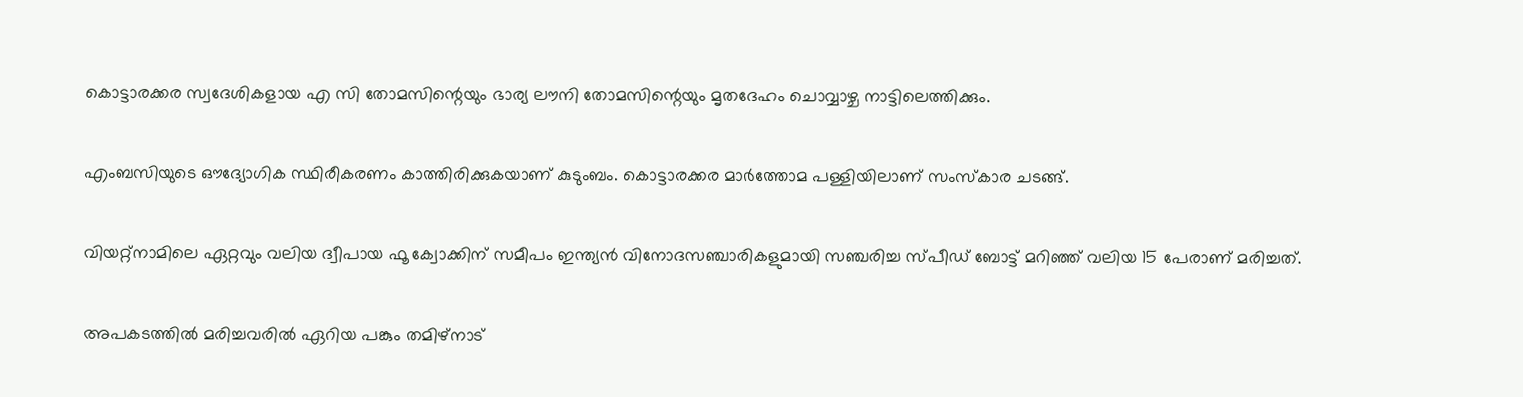കൊട്ടാരക്കര സ്വദേശികളായ എ സി തോമസിന്റെയും ഭാര്യ ലൗനി തോമസിന്റെയും മൃതദേഹം ചൊവ്വാഴ്ച നാട്ടിലെത്തിക്കും.

എംബസിയുടെ ഔദ്യോഗിക സ്ഥിരീകരണം കാത്തിരിക്കുകയാണ് കുടുംബം. കൊട്ടാരക്കര മാര്‍ത്തോമ പള്ളിയിലാണ് സംസ്‌കാര ചടങ്ങ്.

വിയറ്റ്നാമിലെ ഏറ്റവും വലിയ ദ്വീപായ ഫൂ ക്വോക്കിന് സമീപം ഇന്ത്യന്‍ വിനോദസഞ്ചാരികളുമായി സഞ്ചരിച്ച സ്പീഡ് ബോട്ട് മറിഞ്ഞ് വലിയ 15 പേരാണ് മരിച്ചത്.

അപകടത്തില്‍ മരിച്ചവരില്‍ ഏറിയ പങ്കും തമിഴ്‌നാട്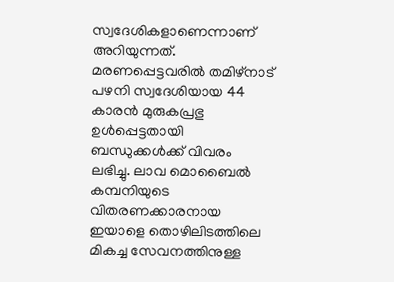സ്വദേശികളാണെന്നാണ് അറിയുന്നത്. മരണപ്പെട്ടവരില്‍ തമിഴ്‌നാട് പഴനി സ്വദേശിയായ 44 കാരന്‍ മുരുകപ്രഭു ഉള്‍പ്പെട്ടതായി ബന്ധുക്കള്‍ക്ക് വിവരം ലഭിച്ചു. ലാവ മൊബൈല്‍ കമ്പനിയുടെ വിതരണക്കാരനായ ഇയാളെ തൊഴിലിടത്തിലെ മികച്ച സേവനത്തിനുള്ള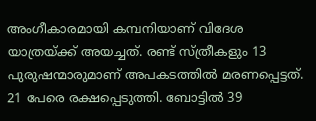അംഗീകാരമായി കമ്പനിയാണ് വിദേശ യാത്രയ്ക്ക് അയച്ചത്. രണ്ട് സ്ത്രീകളും 13 പുരുഷന്മാരുമാണ് അപകടത്തില്‍ മരണപ്പെട്ടത്. 21 പേരെ രക്ഷപ്പെടുത്തി. ബോട്ടില്‍ 39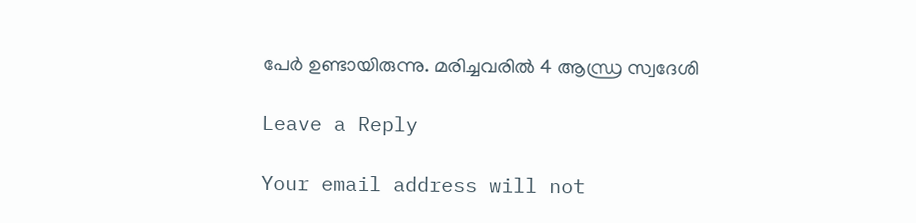പേര്‍ ഉണ്ടായിരുന്നു. മരിച്ചവരില്‍ 4 ആന്ധ്ര സ്വദേശി

Leave a Reply

Your email address will not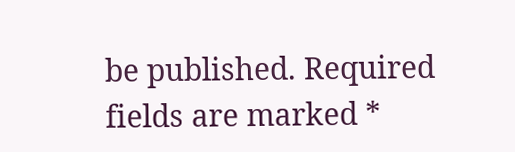be published. Required fields are marked *